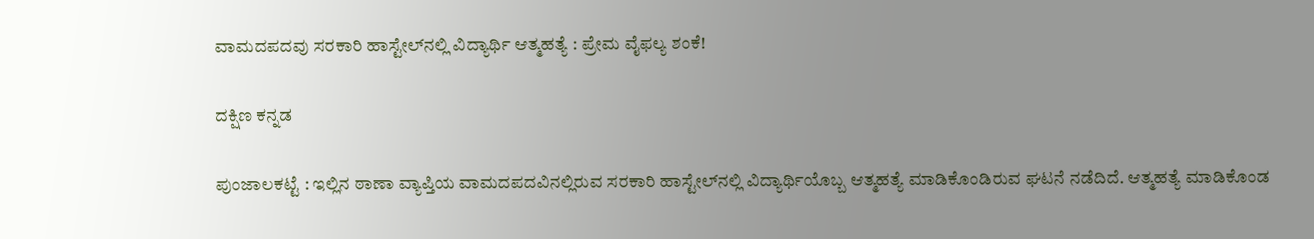ವಾಮದಪದವು ಸರಕಾರಿ ಹಾಸ್ಟೇಲ್‌ನಲ್ಲಿ ವಿದ್ಯಾರ್ಥಿ ಆತ್ಮಹತ್ಯೆ : ಪ್ರೇಮ ವೈಫಲ್ಯ ಶಂಕೆ!

ದಕ್ಷಿಣ ಕನ್ನಡ

ಪುಂಜಾಲಕಟ್ಟೆ : ಇಲ್ಲಿನ ಠಾಣಾ ವ್ಯಾಪ್ತಿಯ ವಾಮದಪದವಿನಲ್ಲಿರುವ ಸರಕಾರಿ ಹಾಸ್ಟೇಲ್‌ನಲ್ಲಿ ವಿದ್ಯಾರ್ಥಿಯೊಬ್ಬ ಆತ್ಮಹತ್ಯೆ ಮಾಡಿಕೊಂಡಿರುವ ಘಟನೆ ನಡೆದಿದೆ. ಆತ್ಮಹತ್ಯೆ ಮಾಡಿಕೊಂಡ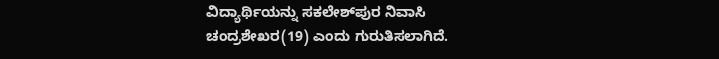ವಿದ್ಯಾರ್ಥಿಯನ್ನು ಸಕಲೇಶ್‌ಪುರ ನಿವಾಸಿ ಚಂದ್ರಶೇಖರ(19) ಎಂದು ಗುರುತಿಸಲಾಗಿದೆ.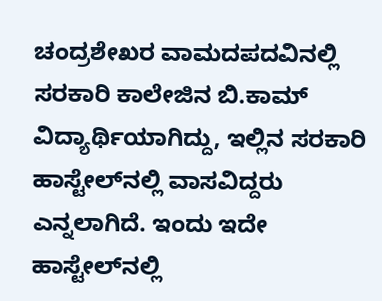ಚಂದ್ರಶೇಖರ ವಾಮದಪದವಿನಲ್ಲಿ ಸರಕಾರಿ ಕಾಲೇಜಿನ ಬಿ.ಕಾಮ್ ವಿದ್ಯಾರ್ಥಿಯಾಗಿದ್ದು, ಇಲ್ಲಿನ ಸರಕಾರಿ ಹಾಸ್ಟೇಲ್‌ನಲ್ಲಿ ವಾಸವಿದ್ದರು ಎನ್ನಲಾಗಿದೆ. ಇಂದು ಇದೇ ಹಾಸ್ಟೇಲ್‌ನಲ್ಲಿ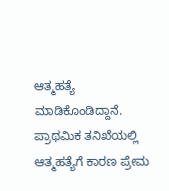ಆತ್ಮಹತ್ಯೆ ಮಾಡಿಕೊಂಡಿದ್ದಾನೆ. ಪ್ರಾಥಮಿಕ ತನಿಖೆಯಲ್ಲಿ ಆತ್ಮಹತ್ಯೆಗೆ ಕಾರಣ ಪ್ರೇಮ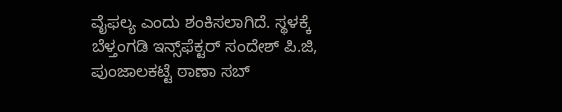ವೈಫಲ್ಯ ಎಂದು ಶಂಕಿಸಲಾಗಿದೆ. ಸ್ಥಳಕ್ಕೆ ಬೆಳ್ತಂಗಡಿ ಇನ್ಸ್‌ಫೆಕ್ಟರ್ ಸಂದೇಶ್ ಪಿ.ಜಿ, ಪುಂಜಾಲಕಟ್ಟೆ ಠಾಣಾ ಸಬ್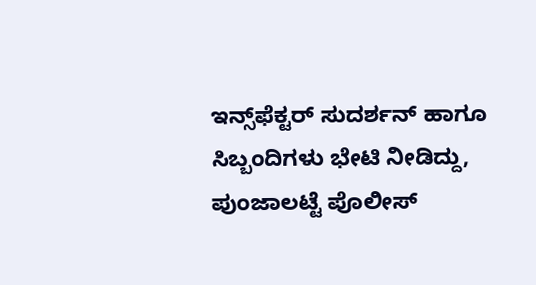ಇನ್ಸ್‌ಫೆಕ್ಟರ್ ಸುದರ್ಶನ್ ಹಾಗೂ ಸಿಬ್ಬಂದಿಗಳು ಭೇಟಿ ನೀಡಿದ್ದು, ಪುಂಜಾಲಟ್ಟೆ ಪೊಲೀಸ್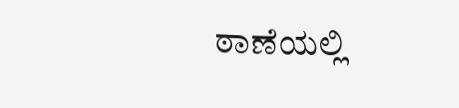ಠಾಣೆಯಲ್ಲಿ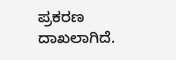ಪ್ರಕರಣ ದಾಖಲಾಗಿದೆ.